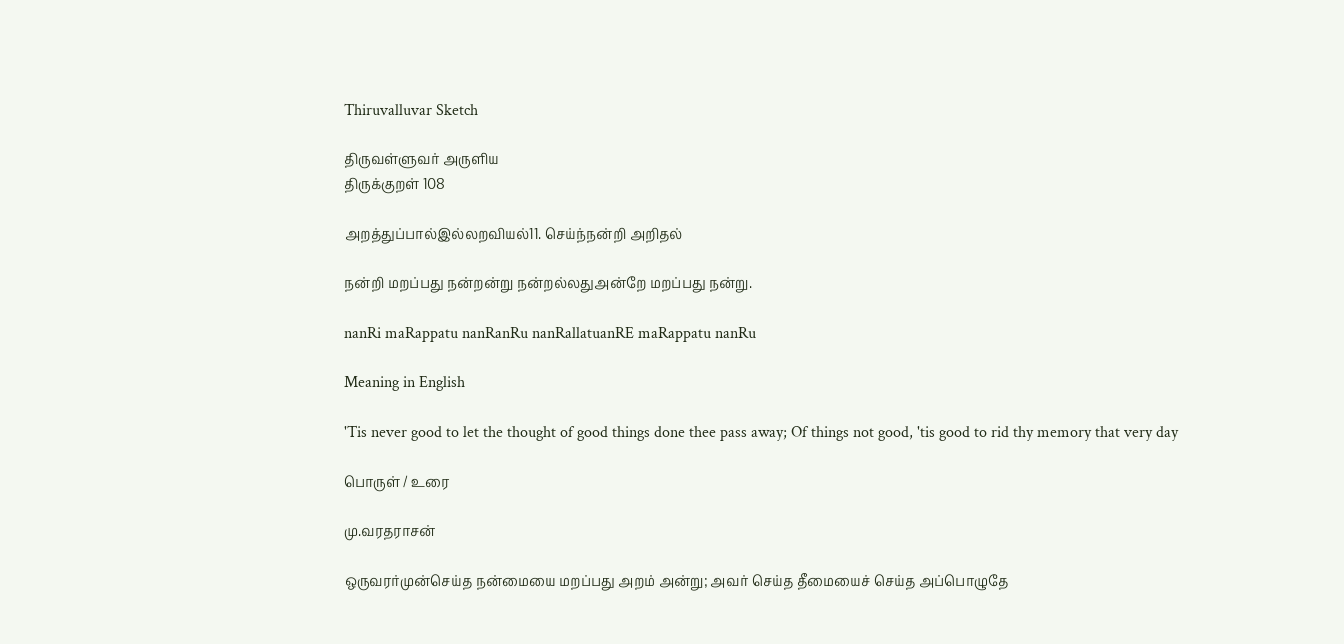Thiruvalluvar Sketch

திருவள்ளுவர் அருளிய
திருக்குறள் 108

அறத்துப்பால்இல்லறவியல்11. செய்ந்நன்றி அறிதல்

நன்றி மறப்பது நன்றன்று நன்றல்லதுஅன்றே மறப்பது நன்று.

nanRi maRappatu nanRanRu nanRallatuanRE maRappatu nanRu

Meaning in English

'Tis never good to let the thought of good things done thee pass away; Of things not good, 'tis good to rid thy memory that very day

பொருள் / உரை

மு.வரதராசன்

ஒருவரர்முன்செய்த நன்மையை மறப்பது அறம் அன்று; அவர் செய்த தீமையைச் செய்த அப்‌பொழுதே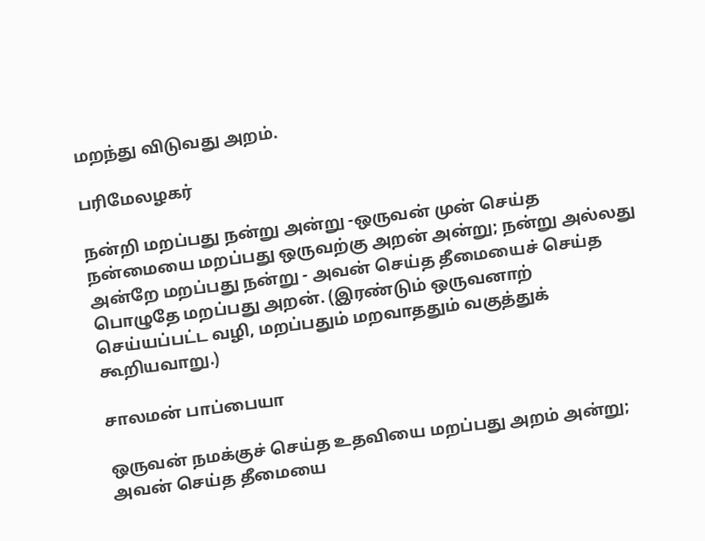மறந்து விடுவது அறம்.

பரிமேலழகர்

நன்றி மறப்பது நன்று அன்று -ஒருவன் முன் செய்த நன்மையை மறப்பது ஒருவற்கு அறன் அன்று; நன்று அல்லது அன்றே மறப்பது நன்று - அவன் செய்த தீமையைச் செய்த பொழுதே மறப்பது அறன். (இரண்டும் ஒருவனாற் செய்யப்பட்ட வழி, மறப்பதும் மறவாததும் வகுத்துக் கூறியவாறு.)

சாலமன் பாப்பையா

ஒருவன் நமக்குச் செய்த உதவியை மறப்பது அறம் அன்று; அவன் செய்த தீமையை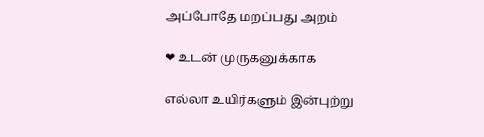அப்போதே மறப்பது அறம்

❤ உடன் முருகனுக்காக

எல்லா உயிர்களும் இன்புற்று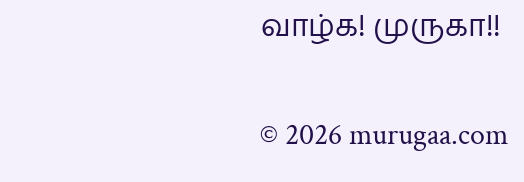வாழ்க! முருகா!!

© 2026 murugaa.com